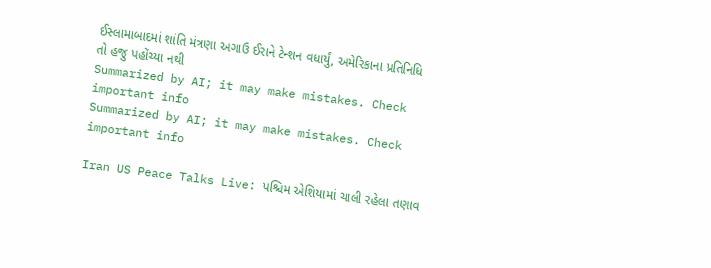ઈસ્લામાબાદમાં શાંતિ મંત્રણા અગાઉ ઈરાને ટેન્શન વધાર્યું, અમેરિકાના પ્રતિનિધિ તો હજુ પહોંચ્યા નથી
Summarized by AI; it may make mistakes. Check important info
Summarized by AI; it may make mistakes. Check important info

Iran US Peace Talks Live: પશ્ચિમ એશિયામાં ચાલી રહેલા તણાવ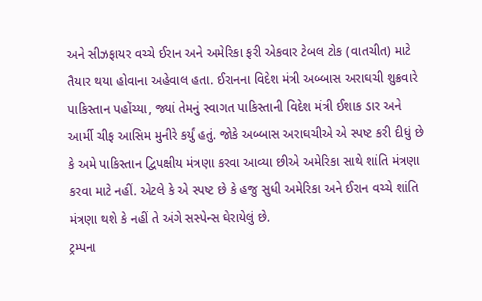અને સીઝફાયર વચ્ચે ઈરાન અને અમેરિકા ફરી એકવાર ટેબલ ટોક (વાતચીત) માટે તૈયાર થયા હોવાના અહેવાલ હતા. ઈરાનના વિદેશ મંત્રી અબ્બાસ અરાઘચી શુક્રવારે પાકિસ્તાન પહોંચ્યા, જ્યાં તેમનું સ્વાગત પાકિસ્તાની વિદેશ મંત્રી ઈશાક ડાર અને આર્મી ચીફ આસિમ મુનીરે કર્યું હતું. જોકે અબ્બાસ અરાઘચીએ એ સ્પષ્ટ કરી દીધું છે કે અમે પાકિસ્તાન દ્વિપક્ષીય મંત્રણા કરવા આવ્યા છીએ અમેરિકા સાથે શાંતિ મંત્રણા કરવા માટે નહીં. એટલે કે એ સ્પષ્ટ છે કે હજુ સુધી અમેરિકા અને ઈરાન વચ્ચે શાંતિ મંત્રણા થશે કે નહીં તે અંગે સસ્પેન્સ ઘેરાયેલું છે.
ટ્રમ્પના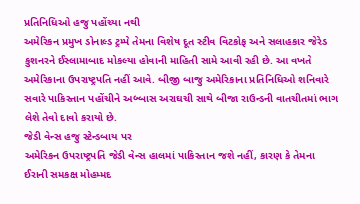પ્રતિનિધિઓ હજુ પહોંચ્યા નથી
અમેરિકન પ્રમુખ ડોનાલ્ડ ટ્રમ્પે તેમના વિશેષ દૂત સ્ટીવ વિટકોફ અને સલાહકાર જેરેડ કુશનરને ઈસ્લામાબાદ મોકલ્યા હોવાની માહિતી સામે આવી રહી છે. આ વખતે અમેરિકાના ઉપરાષ્ટ્રપતિ નહીં આવે. બીજી બાજુ અમેરિકાના પ્રતિનિધિઓ શનિવારે સવારે પાકિસ્તાન પહોંચીને અબ્બાસ અરાઘચી સાથે બીજા રાઉન્ડની વાતચીતમાં ભાગ લેશે તેવો દાવો કરાયો છે.
જેડી વેન્સ હજુ સ્ટેન્ડબાય પર
અમેરિકન ઉપરાષ્ટ્રપતિ જેડી વેન્સ હાલમાં પાકિસ્તાન જશે નહીં, કારણ કે તેમના ઈરાની સમકક્ષ મોહમ્મદ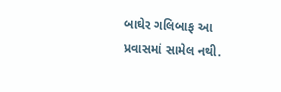બાઘેર ગલિબાફ આ પ્રવાસમાં સામેલ નથી.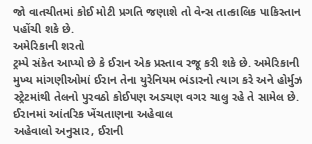જો વાતચીતમાં કોઈ મોટી પ્રગતિ જણાશે તો વેન્સ તાત્કાલિક પાકિસ્તાન પહોંચી શકે છે.
અમેરિકાની શરતો
ટ્રમ્પે સંકેત આપ્યો છે કે ઈરાન એક પ્રસ્તાવ રજૂ કરી શકે છે. અમેરિકાની મુખ્ય માંગણીઓમાં ઈરાન તેના યુરેનિયમ ભંડારનો ત્યાગ કરે અને હોર્મુઝ સ્ટ્રેટમાંથી તેલનો પુરવઠો કોઈપણ અડચણ વગર ચાલુ રહે તે સામેલ છે.
ઈરાનમાં આંતરિક ખેંચતાણના અહેવાલ
અહેવાલો અનુસાર, ઈરાની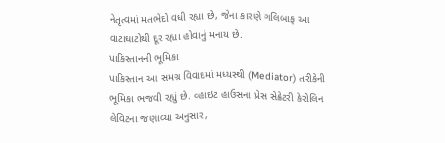નેતૃત્વમાં મતભેદો વધી રહ્યા છે, જેના કારણે ગલિબાફ આ વાટાઘાટોથી દૂર રહ્યા હોવાનું મનાય છે.
પાકિસ્તાનની ભૂમિકા
પાકિસ્તાન આ સમગ્ર વિવાદમાં મધ્યસ્થી (Mediator) તરીકેની ભૂમિકા ભજવી રહ્યું છે. વ્હાઇટ હાઉસના પ્રેસ સેક્રેટરી કેરોલિન લેવિટના જણાવ્યા અનુસાર,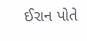ઈરાન પોતે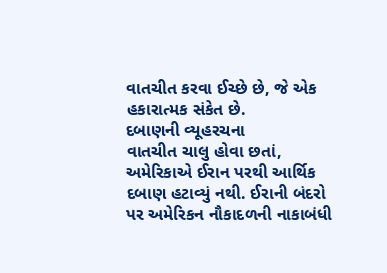વાતચીત કરવા ઈચ્છે છે, જે એક હકારાત્મક સંકેત છે.
દબાણની વ્યૂહરચના
વાતચીત ચાલુ હોવા છતાં, અમેરિકાએ ઈરાન પરથી આર્થિક દબાણ હટાવ્યું નથી. ઈરાની બંદરો પર અમેરિકન નૌકાદળની નાકાબંધી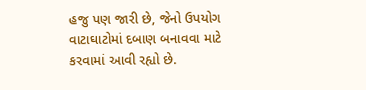હજુ પણ જારી છે, જેનો ઉપયોગ વાટાઘાટોમાં દબાણ બનાવવા માટે કરવામાં આવી રહ્યો છે.